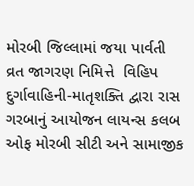મોરબી જિલ્લામાં જયા પાર્વતી વ્રત જાગરણ નિમિત્તે  વિહિપ દુર્ગાવાહિની-માતૃશક્તિ દ્વારા રાસ ગરબાનું આયોજન લાયન્સ કલબ ઓફ મોરબી સીટી અને સામાજીક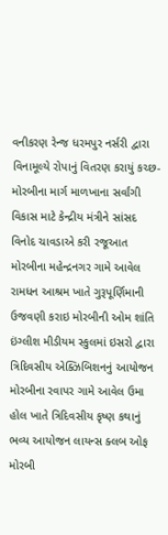વનીકરણ રેન્જ ધરમપુર નર્સરી દ્વારા વિનામૂલ્યે રોપાનું વિતરણ કરાયું કચ્છ-મોરબીના માર્ગ માળખાના સર્વાંગી વિકાસ માટે કેન્દ્રીય મંત્રીને સાંસદ વિનોદ ચાવડાએ કરી રજૂઆત મોરબીના મહેન્દ્રનગર ગામે આવેલ રામધન આશ્રમ ખાતે ગુરૂપૂર્ણિમાની ઉજવણી કરાઇ મોરબીની ઓમ શાંતિ ઇંગ્લીશ મીડીયમ સ્કુલમાં ઇસરો દ્વારા ત્રિદિવસીય એક્ઝિબિશનનું આયોજન મોરબીના રવાપર ગામે આવેલ ઉમા હોલ ખાતે ત્રિદિવસીય કૃષ્ણ કથાનું ભવ્ય આયોજન લાયન્સ ક્લબ ઓફ મોરબી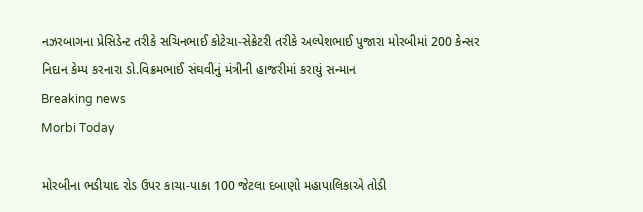નઝરબાગના પ્રેસિડેન્ટ તરીકે સચિનભાઈ કોટેચા-સેક્રેટરી તરીકે અલ્પેશભાઈ પુજારા મોરબીમાં 200 કેન્સર નિદાન કેમ્પ કરનારા ડો.વિક્રમભાઈ સંઘવીનું મંત્રીની હાજરીમાં કરાયું સન્માન
Breaking news
Morbi Today

મોરબીના ભડીયાદ રોડ ઉપર કાચા-પાકા 100 જેટલા દબાણો મહાપાલિકાએ તોડી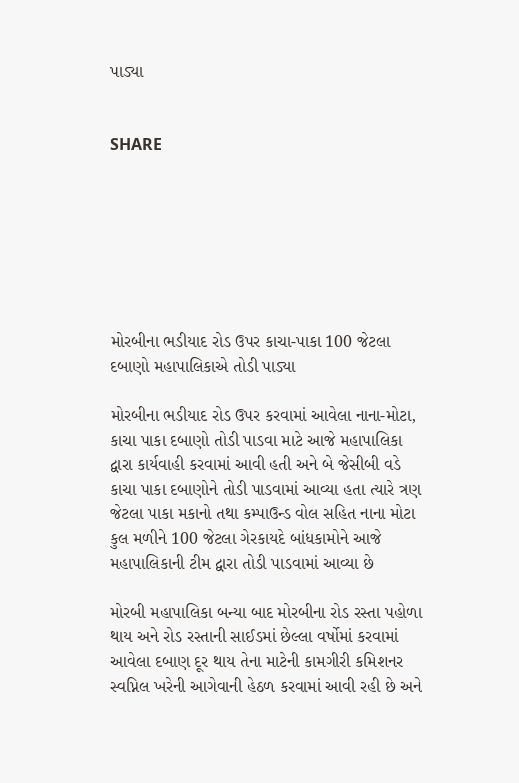પાડ્યા


SHARE







મોરબીના ભડીયાદ રોડ ઉપર કાચા-પાકા 100 જેટલા દબાણો મહાપાલિકાએ તોડી પાડ્યા

મોરબીના ભડીયાદ રોડ ઉપર કરવામાં આવેલા નાના-મોટા, કાચા પાકા દબાણો તોડી પાડવા માટે આજે મહાપાલિકા દ્વારા કાર્યવાહી કરવામાં આવી હતી અને બે જેસીબી વડે કાચા પાકા દબાણોને તોડી પાડવામાં આવ્યા હતા ત્યારે ત્રણ જેટલા પાકા મકાનો તથા કમ્પાઉન્ડ વોલ સહિત નાના મોટા કુલ મળીને 100 જેટલા ગેરકાયદે બાંધકામોને આજે મહાપાલિકાની ટીમ દ્વારા તોડી પાડવામાં આવ્યા છે

મોરબી મહાપાલિકા બન્યા બાદ મોરબીના રોડ રસ્તા પહોળા થાય અને રોડ રસ્તાની સાઈડમાં છેલ્લા વર્ષોમાં કરવામાં આવેલા દબાણ દૂર થાય તેના માટેની કામગીરી કમિશનર સ્વપ્નિલ ખરેની આગેવાની હેઠળ કરવામાં આવી રહી છે અને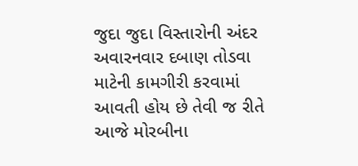જુદા જુદા વિસ્તારોની અંદર અવારનવાર દબાણ તોડવા માટેની કામગીરી કરવામાં આવતી હોય છે તેવી જ રીતે આજે મોરબીના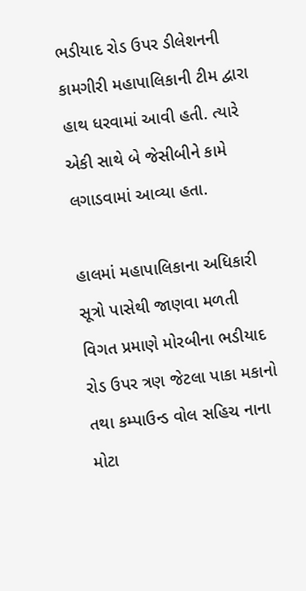ભડીયાદ રોડ ઉપર ડીલેશનની કામગીરી મહાપાલિકાની ટીમ દ્વારા હાથ ધરવામાં આવી હતી. ત્યારે એકી સાથે બે જેસીબીને કામે લગાડવામાં આવ્યા હતા.

હાલમાં મહાપાલિકાના અધિકારી સૂત્રો પાસેથી જાણવા મળતી વિગત પ્રમાણે મોરબીના ભડીયાદ રોડ ઉપર ત્રણ જેટલા પાકા મકાનો તથા કમ્પાઉન્ડ વોલ સહિચ નાના મોટા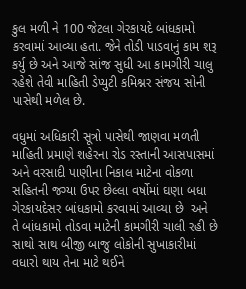કુલ મળી ને 100 જેટલા ગેરકાયદે બાંધકામો કરવામાં આવ્યા હતા. જેને તોડી પાડવાનું કામ શરૂ કર્યુ છે અને આજે સાંજ સુધી આ કામગીરી ચાલુ રહેશે તેવી માહિતી ડેપ્યુટી કમિશ્નર સંજય સોની પાસેથી મળેલ છે.

વધુમાં અધિકારી સૂત્રો પાસેથી જાણવા મળતી માહિતી પ્રમાણે શહેરના રોડ રસ્તાની આસપાસમાં અને વરસાદી પાણીના નિકાલ માટેના વોકળા સહિતની જગ્યા ઉપર છેલ્લા વર્ષોમાં ઘણા બધા ગેરકાયદેસર બાંધકામો કરવામાં આવ્યા છે  અને તે બાંધકામો તોડવા માટેની કામગીરી ચાલી રહી છે સાથો સાથ બીજી બાજુ લોકોની સુખાકારીમાં વધારો થાય તેના માટે થઈને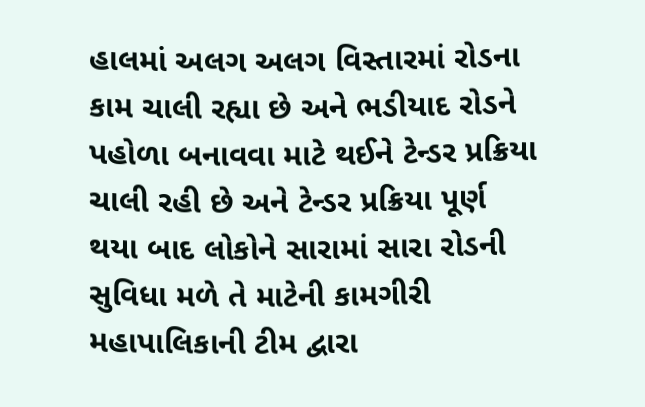હાલમાં અલગ અલગ વિસ્તારમાં રોડના કામ ચાલી રહ્યા છે અને ભડીયાદ રોડને પહોળા બનાવવા માટે થઈને ટેન્ડર પ્રક્રિયા ચાલી રહી છે અને ટેન્ડર પ્રક્રિયા પૂર્ણ થયા બાદ લોકોને સારામાં સારા રોડની સુવિધા મળે તે માટેની કામગીરી મહાપાલિકાની ટીમ દ્વારા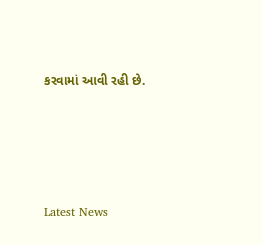કરવામાં આવી રહી છે.






Latest News